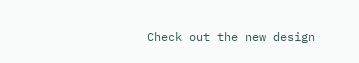Check out the new design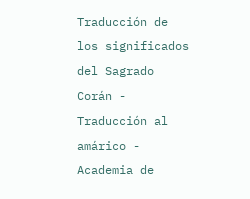Traducción de los significados del Sagrado Corán - Traducción al amárico - Academia de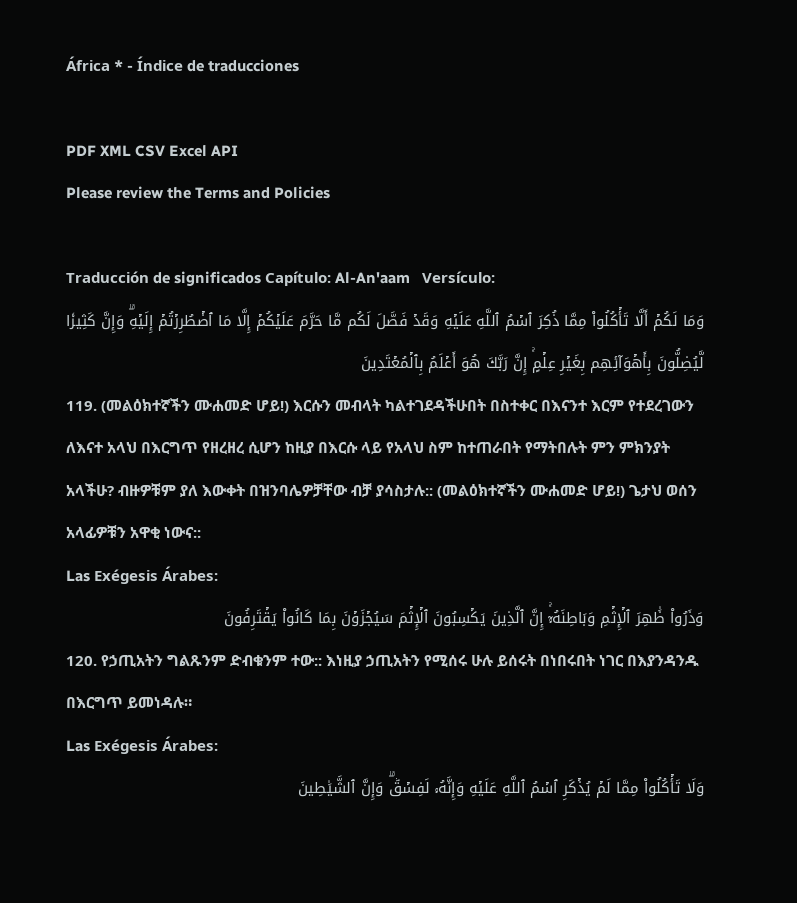África * - Índice de traducciones

PDF XML CSV Excel API
Please review the Terms and Policies

Traducción de significados Capítulo: Al-An'aam   Versículo:
وَمَا لَكُمۡ أَلَّا تَأۡكُلُواْ مِمَّا ذُكِرَ ٱسۡمُ ٱللَّهِ عَلَيۡهِ وَقَدۡ فَصَّلَ لَكُم مَّا حَرَّمَ عَلَيۡكُمۡ إِلَّا مَا ٱضۡطُرِرۡتُمۡ إِلَيۡهِۗ وَإِنَّ كَثِيرٗا لَّيُضِلُّونَ بِأَهۡوَآئِهِم بِغَيۡرِ عِلۡمٍۚ إِنَّ رَبَّكَ هُوَ أَعۡلَمُ بِٱلۡمُعۡتَدِينَ
119. (መልዕክተኛችን ሙሐመድ ሆይ!) እርሱን መብላት ካልተገደዳችሁበት በስተቀር በእናንተ እርም የተደረገውን ለእናተ አላህ በእርግጥ የዘረዘረ ሲሆን ከዚያ በእርሱ ላይ የአላህ ስም ከተጠራበት የማትበሉት ምን ምክንያት አላችሁ? ብዙዎቹም ያለ እውቀት በዝንባሌዎቻቸው ብቻ ያሳስታሉ:: (መልዕክተኛችን ሙሐመድ ሆይ!) ጌታህ ወሰን አላፊዎቹን አዋቂ ነውና::
Las Exégesis Árabes:
وَذَرُواْ ظَٰهِرَ ٱلۡإِثۡمِ وَبَاطِنَهُۥٓۚ إِنَّ ٱلَّذِينَ يَكۡسِبُونَ ٱلۡإِثۡمَ سَيُجۡزَوۡنَ بِمَا كَانُواْ يَقۡتَرِفُونَ
120. የኃጢአትን ግልጹንም ድብቁንም ተው:: እነዚያ ኃጢአትን የሚሰሩ ሁሉ ይሰሩት በነበሩበት ነገር በእያንዳንዱ በእርግጥ ይመነዳሉ።
Las Exégesis Árabes:
وَلَا تَأۡكُلُواْ مِمَّا لَمۡ يُذۡكَرِ ٱسۡمُ ٱللَّهِ عَلَيۡهِ وَإِنَّهُۥ لَفِسۡقٞۗ وَإِنَّ ٱلشَّيَٰطِينَ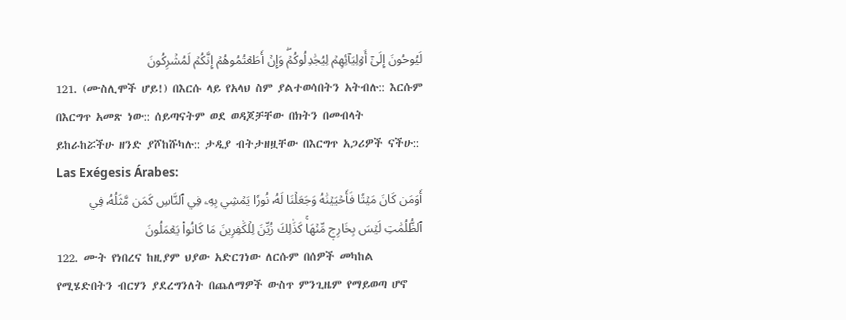لَيُوحُونَ إِلَىٰٓ أَوۡلِيَآئِهِمۡ لِيُجَٰدِلُوكُمۡۖ وَإِنۡ أَطَعۡتُمُوهُمۡ إِنَّكُمۡ لَمُشۡرِكُونَ
121. (ሙስሊሞች ሆይ!) በእርሱ ላይ የአላህ ስም ያልተወሳበትን አትብሉ:: እርሱም በእርግጥ አመጽ ነው:: ሰይጣናትም ወደ ወዳጆቻቸው በክትን በመብላት ይከራከሯችሁ ዘንድ ያሾከሹካሉ:: ታዲያ ብትታዘዟቸው በእርግጥ አጋሪዎች ናችሁ::
Las Exégesis Árabes:
أَوَمَن كَانَ مَيۡتٗا فَأَحۡيَيۡنَٰهُ وَجَعَلۡنَا لَهُۥ نُورٗا يَمۡشِي بِهِۦ فِي ٱلنَّاسِ كَمَن مَّثَلُهُۥ فِي ٱلظُّلُمَٰتِ لَيۡسَ بِخَارِجٖ مِّنۡهَاۚ كَذَٰلِكَ زُيِّنَ لِلۡكَٰفِرِينَ مَا كَانُواْ يَعۡمَلُونَ
122. ሙት የነበረና ከዚያም ህያው አድርገነው ለርሱም በሰዎች መካከል የሚሄድበትን ብርሃን ያደረግንለት በጨለማዎች ውስጥ ምንጊዜም የማይወጣ ሆኖ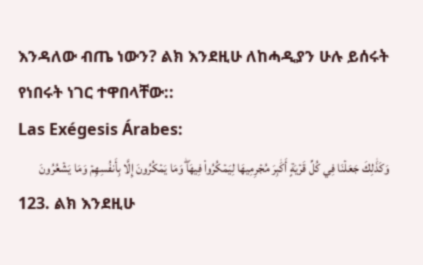እንዳለው ብጤ ነውን? ልክ እንደዚሁ ለከሓዲያን ሁሉ ይሰሩት የነበሩት ነገር ተዋበላቸው::
Las Exégesis Árabes:
وَكَذَٰلِكَ جَعَلۡنَا فِي كُلِّ قَرۡيَةٍ أَكَٰبِرَ مُجۡرِمِيهَا لِيَمۡكُرُواْ فِيهَاۖ وَمَا يَمۡكُرُونَ إِلَّا بِأَنفُسِهِمۡ وَمَا يَشۡعُرُونَ
123. ልክ እንደዚሁ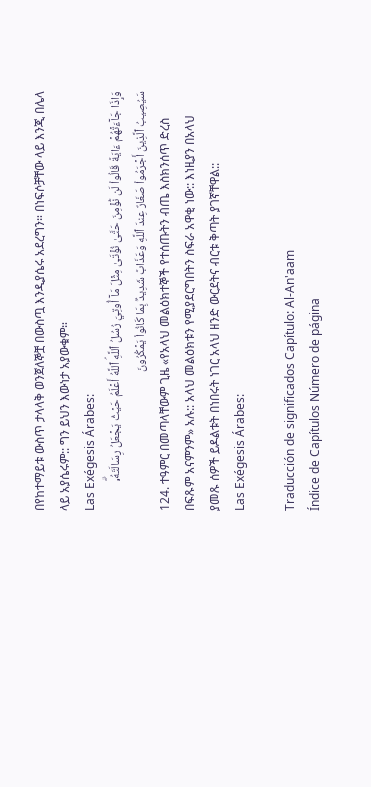በየከተማይቱ ውስጥ ታላላቅ ወንጀለኞቿ በውስጧ እንዲያሴሩ አደረግን። በነፍሶቻቸው ላይ እንጂ በሌላ ላይ አያሴሩም:: ግን ይህን እውነታ አያውቁም።
Las Exégesis Árabes:
وَإِذَا جَآءَتۡهُمۡ ءَايَةٞ قَالُواْ لَن نُّؤۡمِنَ حَتَّىٰ نُؤۡتَىٰ مِثۡلَ مَآ أُوتِيَ رُسُلُ ٱللَّهِۘ ٱللَّهُ أَعۡلَمُ حَيۡثُ يَجۡعَلُ رِسَالَتَهُۥۗ سَيُصِيبُ ٱلَّذِينَ أَجۡرَمُواْ صَغَارٌ عِندَ ٱللَّهِ وَعَذَابٞ شَدِيدُۢ بِمَا كَانُواْ يَمۡكُرُونَ
124. ተዓምር በመጣላቸውም ጊዜ «የአላህ መልዕክተኞች የተሰጡትን ብጤ እስክንሰጥ ድረስ በፍጹም አናምንም» አሉ:: አላህ መልዕክቱን የሚያደርግበትን ስፍራ አዋቂ ነው:: እነዚያን በአላህ ያመጹ ሰዎች ይዶልቱት በነበሩት ነገር አላህ ዘንድ ውርደትና ብርቱ ቅጣት ያገኛቸዋል::
Las Exégesis Árabes:

Traducción de significados Capítulo: Al-An'aam
Índice de Capítulos Número de página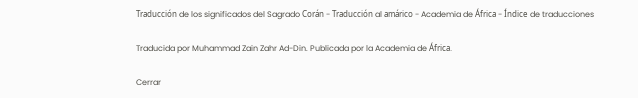Traducción de los significados del Sagrado Corán - Traducción al amárico - Academia de África - Índice de traducciones

Traducida por Muhammad Zain Zahr Ad-Din. Publicada por la Academia de África.

Cerrar